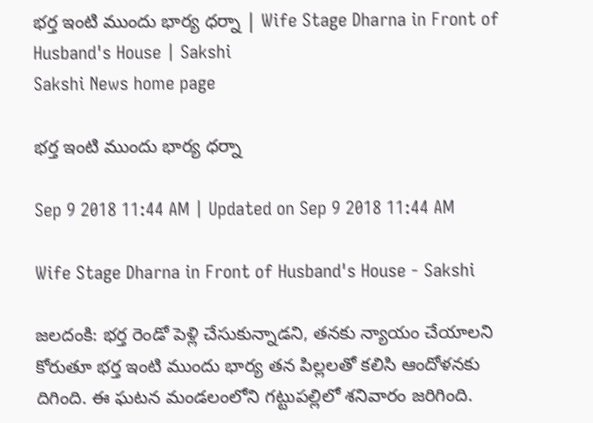భర్త ఇంటి ముందు భార్య ధర్నా | Wife Stage Dharna in Front of Husband's House | Sakshi
Sakshi News home page

భర్త ఇంటి ముందు భార్య ధర్నా

Sep 9 2018 11:44 AM | Updated on Sep 9 2018 11:44 AM

Wife Stage Dharna in Front of Husband's House - Sakshi

జలదంకి: భర్త రెండో పెళ్లి చేసుకున్నాడని, తనకు న్యాయం చేయాలని కోరుతూ భర్త ఇంటి ముందు భార్య తన పిల్లలతో కలిసి ఆందోళనకు దిగింది. ఈ ఘటన మండలంలోని గట్టుపల్లిలో శనివారం జరిగింది.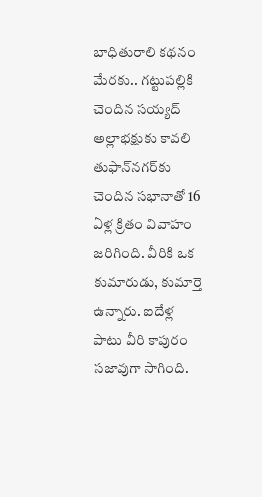బాధితురాలి కథనం మేరకు.. గట్టుపల్లికి చెందిన సయ్యద్‌ అల్లాభక్షుకు కావలి తుఫాన్‌నగర్‌కు చెందిన సభానాతో 16 ఏళ్ల క్రితం వివాహం జరిగింది. వీరికి ఒక కుమారుడు, కుమార్తె ఉన్నారు. ఐదేళ్ల పాటు వీరి కాపురం సజావుగా సాగింది.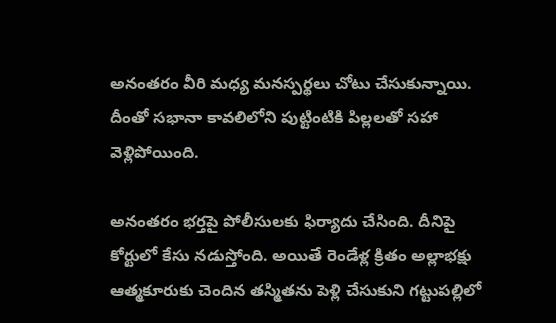అనంతరం వీరి మధ్య మనస్పర్థలు చోటు చేసుకున్నాయి. దీంతో సభానా కావలిలోని పుట్టింటికి పిల్లలతో సహా వెళ్లిపోయింది.

అనంతరం భర్తపై పోలీసులకు ఫిర్యాదు చేసింది. దీనిపై కోర్టులో కేసు నడుస్తోంది. అయితే రెండేళ్ల క్రితం అల్లాభక్షు ఆత్మకూరుకు చెందిన తస్మితను పెళ్లి చేసుకుని గట్టుపల్లిలో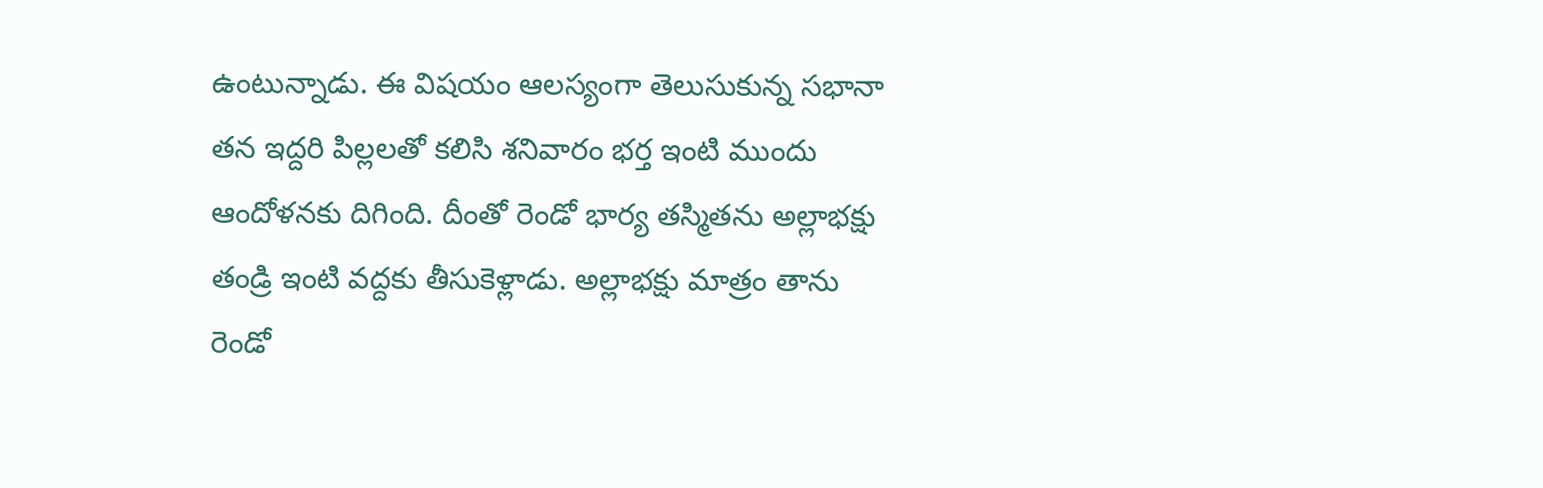ఉంటున్నాడు. ఈ విషయం ఆలస్యంగా తెలుసుకున్న సభానా తన ఇద్దరి పిల్లలతో కలిసి శనివారం భర్త ఇంటి ముందు ఆందోళనకు దిగింది. దీంతో రెండో భార్య తస్మితను అల్లాభక్షు తండ్రి ఇంటి వద్దకు తీసుకెళ్లాడు. అల్లాభక్షు మాత్రం తాను రెండో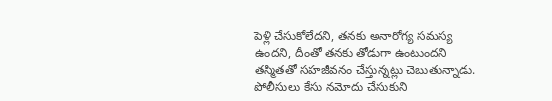పెళ్లి చేసుకోలేదని, తనకు అనారోగ్య సమస్య ఉందని, దీంతో తనకు తోడుగా ఉంటుందని తస్మితతో సహజీవనం చేస్తున్నట్లు చెబుతున్నాడు. పోలీసులు కేసు నమోదు చేసుకుని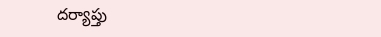దర్యాప్తు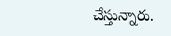చేస్తున్నారు.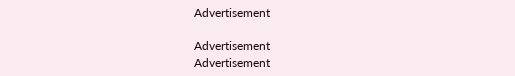Advertisement

Advertisement
Advertisement